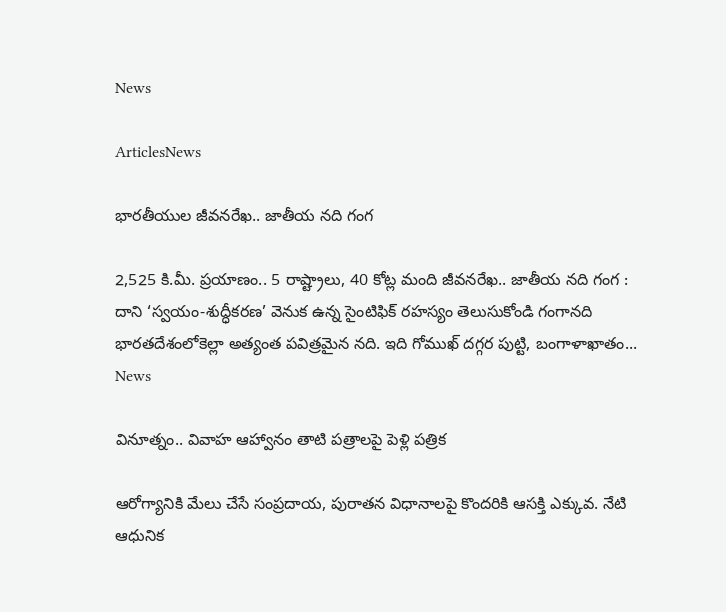News

ArticlesNews

భారతీయుల జీవనరేఖ.. జాతీయ నది గంగ

2,525 కి.మీ. ప్రయాణం.. 5 రాష్ట్రాలు, 40 కోట్ల మంది జీవనరేఖ.. జాతీయ నది గంగ : దాని ‘స్వయం-శుద్ధీకరణ’ వెనుక ఉన్న సైంటిఫిక్ రహస్యం తెలుసుకోండి గంగానది భారతదేశంలోకెల్లా అత్యంత పవిత్రమైన నది. ఇది గోముఖ్ దగ్గర పుట్టి, బంగాళాఖాతం...
News

వినూత్నం.. వివాహ ఆహ్వానం తాటి పత్రాలపై పెళ్లి పత్రిక

ఆరోగ్యానికి మేలు చేసే సంప్రదాయ, పురాతన విధానాలపై కొందరికి ఆసక్తి ఎక్కువ. నేటి ఆధునిక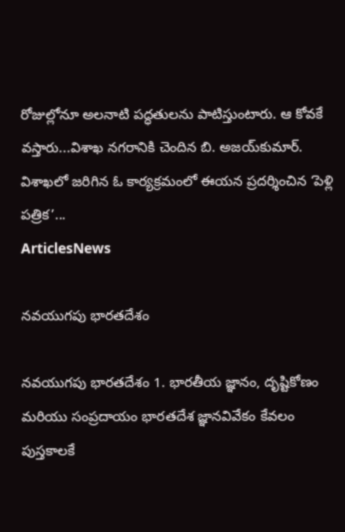రోజుల్లోనూ అలనాటి పద్ధతులను పాటిస్తుంటారు. ఆ కోవకే వస్తారు...విశాఖ నగరానికి చెందిన బి. అజయ్‌కుమార్‌. విశాఖలో జరిగిన ఓ కార్యక్రమంలో ఈయన ప్రదర్శించిన ‘పెళ్లి పత్రిక’...
ArticlesNews

నవయుగపు భారతదేశం

నవయుగపు భారతదేశం 1. భారతీయ జ్ఞానం, దృష్టికోణం మరియు సంప్రదాయం భారతదేశ జ్ఞానవివేకం కేవలం పుస్తకాలకే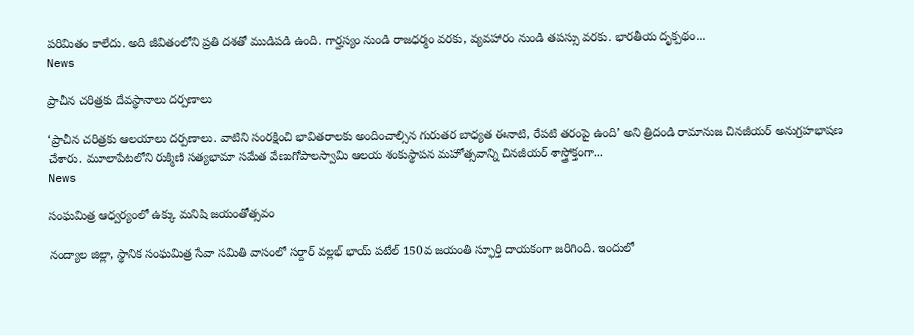పరిమితం కాలేదు. అది జీవితంలోని ప్రతి దశతో ముడిపడి ఉంది. గార్హస్యం నుండి రాజధర్మం వరకు, వ్యవహారం నుండి తపస్సు వరకు. భారతీయ దృక్పథం...
News

ప్రాచీన చరిత్రకు దేవస్థానాలు దర్పణాలు

‘ప్రాచీన చరిత్రకు ఆలయాలు దర్పణాలు. వాటిని సంరక్షించి భావితరాలకు అందించాల్సిన గురుతర బాధ్యత ఈనాటి, రేపటి తరంపై ఉంది’ అని త్రిదండి రామానుజ చినజీయర్‌ అనుగ్రహభాషణ చేశారు. మూలాపేటలోని రుక్మిణి సత్యభామా సమేత వేణుగోపాలస్వామి ఆలయ శంకుస్థాపన మహోత్సవాన్ని చినజీయర్‌ శాస్త్రోక్తంగా...
News

సంఘమిత్ర ఆధ్వర్యంలో ఉక్కు మనిషి జయంతోత్సవం

నంద్యాల జిల్లా, స్థానిక సంఘమిత్ర సేవా సమితి వాసంలో సర్దార్ వల్లభ్ భాయ్ పటేల్ 150వ జయంతి స్ఫూర్తి దాయకంగా జరిగింది. ఇందులో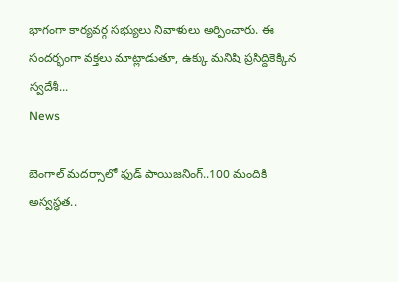భాగంగా కార్యవర్గ సభ్యులు నివాళులు అర్పించారు. ఈ సందర్భంగా వక్తలు మాట్లాడుతూ, ఉక్కు మనిషి ప్రసిద్దికెక్కిన స్వదేశీ...
News

బెంగాల్ మదర్సాలో ఫుడ్ పాయిజనింగ్..100 మందికి అస్వస్థత..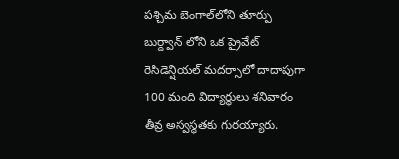పశ్చిమ బెంగాల్‌లోని తూర్పు బుర్ద్వాన్ లోని ఒక ప్రైవేట్ రెసిడెన్షియల్ మదర్సాలో దాదాపుగా 100 మంది విద్యార్థులు శనివారం తీవ్ర అస్వస్థతకు గురయ్యారు.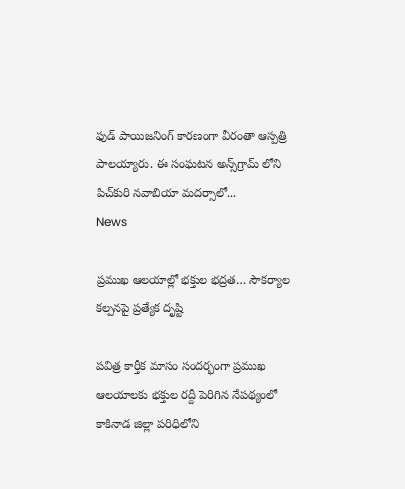ఫుడ్ పాయిజనింగ్ కారణంగా వీరంతా ఆస్పత్రి పాలయ్యారు. ఈ సంఘటన అన్స్‌గ్రామ్ లోని పిచ్‌కురి నవాబియా మదర్సాలో...
News

ప్రముఖ ఆలయాల్లో భక్తుల భద్రత… సౌకర్యాల కల్పనపై ప్రత్యేక దృష్టి

పవిత్ర కార్తీక మాసం సందర్భంగా ప్రముఖ ఆలయాలకు భక్తుల రద్దీ పెరిగిన నేపథ్యంలో కాకినాడ జిల్లా పరిధిలోని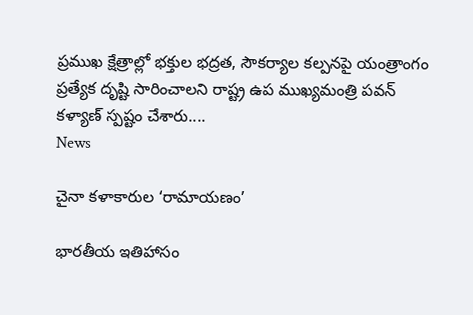ప్రముఖ క్షేత్రాల్లో భక్తుల భద్రత, సౌకర్యాల కల్పనపై యంత్రాంగం ప్రత్యేక దృష్టి సారించాలని రాష్ట్ర ఉప ముఖ్యమంత్రి పవన్ కళ్యాణ్ స్పష్టం చేశారు....
News

చైనా కళాకారుల ‘రామాయణం’

భారతీయ ఇతిహాసం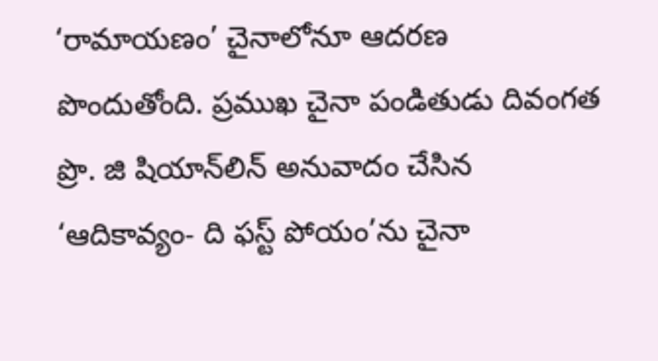‘రామాయణం’ చైనాలోనూ ఆదరణ పొందుతోంది. ప్రముఖ చైనా పండితుడు దివంగత ప్రొ. జి షియాన్‌లిన్‌ అనువాదం చేసిన ‘ఆదికావ్యం- ది ఫస్ట్‌ పోయం’ను చైనా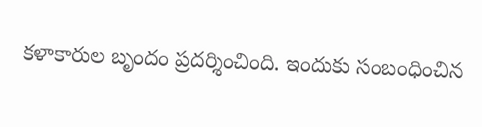కళాకారుల బృందం ప్రదర్శించింది. ఇందుకు సంబంధించిన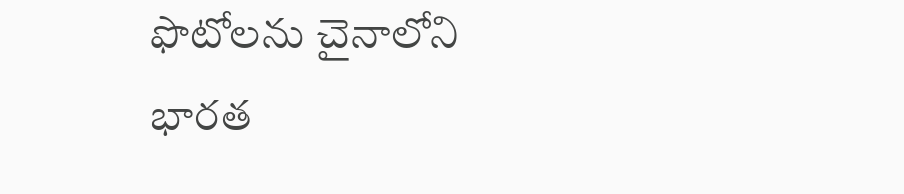ఫొటోలను చైనాలోని భారత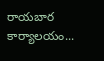రాయబార కార్యాలయం...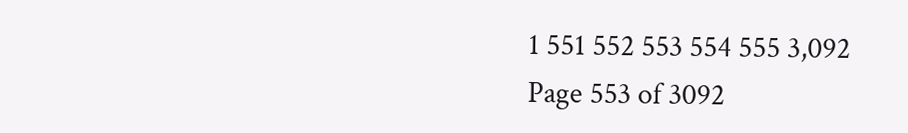1 551 552 553 554 555 3,092
Page 553 of 3092